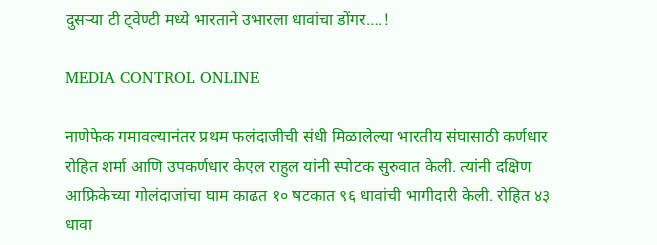दुसऱ्या टी ट्वेण्टी मध्ये भारताने उभारला धावांचा डोंगर….!

MEDIA CONTROL ONLINE

नाणेफेक गमावल्यानंतर प्रथम फलंदाजीची संधी मिळालेल्या भारतीय संघासाठी कर्णधार रोहित शर्मा आणि उपकर्णधार केएल राहुल यांनी स्पोटक सुरुवात केली. त्यांनी दक्षिण आफ्रिकेच्या गोलंदाजांचा घाम काढत १० षटकात ९६ धावांची भागीदारी केली. रोहित ४३ धावा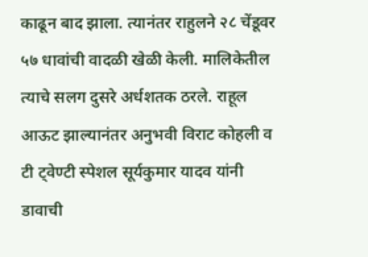काढून बाद झाला. त्यानंतर राहुलने २८ चेंडूवर ५७ धावांची वादळी खेळी केली. मालिकेतील त्याचे सलग दुसरे अर्धशतक ठरले. राहूल आऊट झाल्यानंतर अनुभवी विराट कोहली व टी ट्वेण्टी स्पेशल सूर्यकुमार यादव यांनी डावाची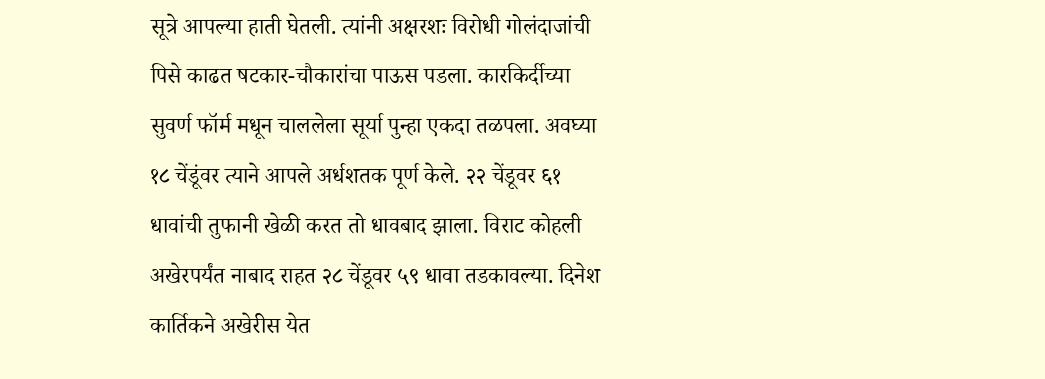सूत्रे आपल्या हाती घेतली. त्यांनी अक्षरशः विरोधी गोलंदाजांची पिसे काढत षटकार-चौकारांचा पाऊस पडला. कारकिर्दीच्या सुवर्ण फॉर्म मधून चाललेला सूर्या पुन्हा एकदा तळपला. अवघ्या १८ चेंडूंवर त्याने आपले अर्धशतक पूर्ण केले. २२ चेंडूवर ६१ धावांची तुफानी खेळी करत तो धावबाद झाला. विराट कोहली अखेरपर्यंत नाबाद राहत २८ चेंडूवर ५९ धावा तडकावल्या. दिनेश कार्तिकने अखेरीस येत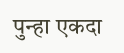पुन्हा एकदा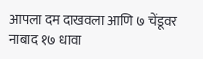आपला दम दाखवला आणि ७ चेंडूवर नाबाद १७ धावा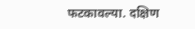फटकावल्या. दक्षिण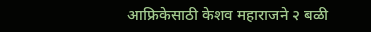आफ्रिकेसाठी केशव महाराजने २ बळी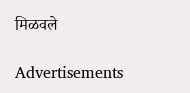मिळवले

Advertisements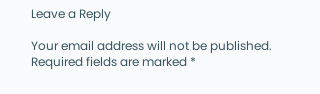Leave a Reply

Your email address will not be published. Required fields are marked *